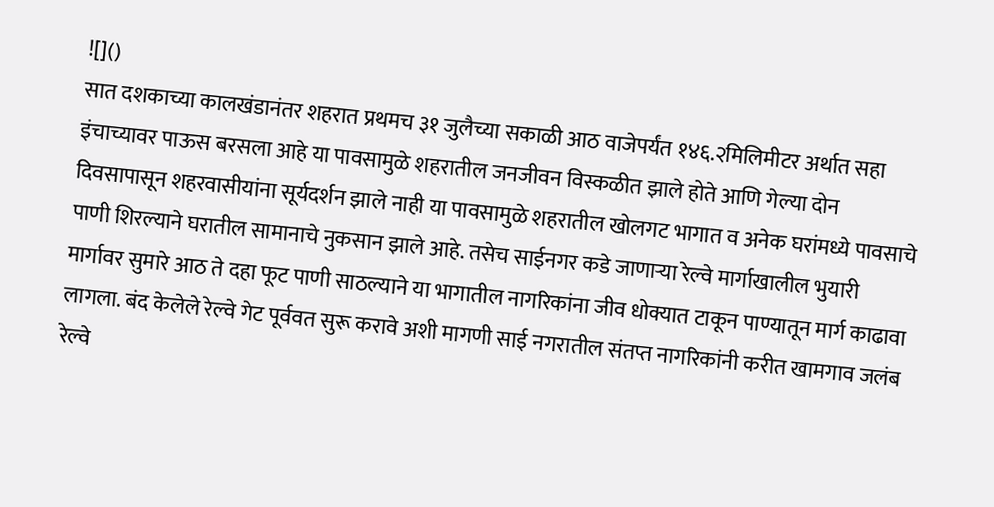![]()
सात दशकाच्या कालखंडानंतर शहरात प्रथमच ३१ जुलैच्या सकाळी आठ वाजेपर्यंत १४६.२मिलिमीटर अर्थात सहा इंचाच्यावर पाऊस बरसला आहे या पावसामुळे शहरातील जनजीवन विस्कळीत झाले होते आणि गेल्या दोन दिवसापासून शहरवासीयांना सूर्यदर्शन झाले नाही या पावसामुळे शहरातील खोलगट भागात व अनेक घरांमध्ये पावसाचे पाणी शिरल्याने घरातील सामानाचे नुकसान झाले आहे. तसेच साईनगर कडे जाणाऱ्या रेल्वे मार्गाखालील भुयारी मार्गावर सुमारे आठ ते दहा फूट पाणी साठल्याने या भागातील नागरिकांना जीव धोक्यात टाकून पाण्यातून मार्ग काढावा लागला. बंद केलेले रेल्वे गेट पूर्ववत सुरू करावे अशी मागणी साई नगरातील संतप्त नागरिकांनी करीत खामगाव जलंब रेल्वे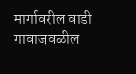मार्गावरील वाडी गावाजवळील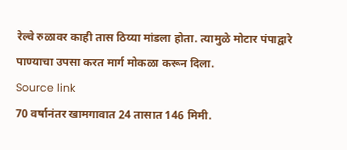रेल्वे रुळावर काही तास ठिय्या मांडला होता. त्यामुळे मोटार पंपाद्वारे पाण्याचा उपसा करत मार्ग मोकळा करून दिला.
Source link
70 वर्षानंतर खामगावात 24 तासात 146 मिमी.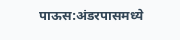पाऊस:अंडरपासमध्ये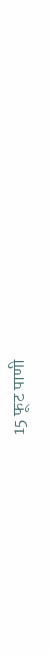15 फूट पाणी